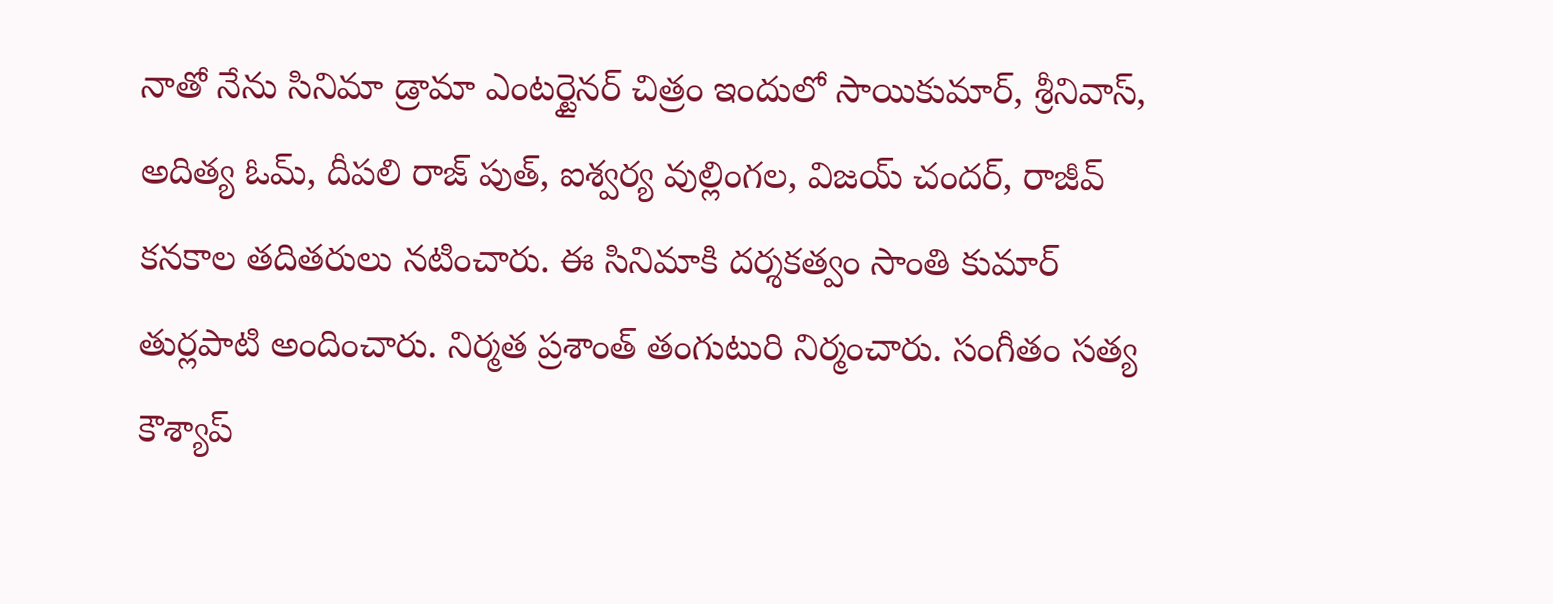నాతో నేను సినిమా డ్రామా ఎంటర్టైనర్ చిత్రం ఇందులో సాయికుమార్, శ్రీనివాస్, అదిత్య ఓమ్, దీపలి రాజ్ పుత్, ఐశ్వర్య వుల్లింగల, విజయ్ చందర్, రాజీవ్ కనకాల తదితరులు నటించారు. ఈ సినిమాకి దర్శకత్వం సాంతి కుమార్ తుర్లపాటి అందించారు. నిర్మత ప్రశాంత్ తంగుటురి నిర్మంచారు. సంగీతం సత్య కౌశ్యాప్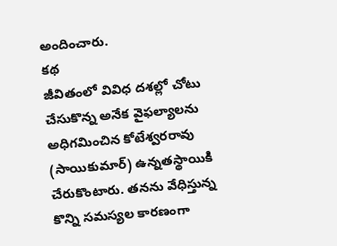అందించారు.
కథ
జీవితంలో వివిధ దశల్లో చోటు చేసుకొన్న అనేక వైఫల్యాలను అధిగమించిన కోటేశ్వరరావు (సాయికుమార్) ఉన్నతస్థాయికి చేరుకొంటారు. తనను వేధిస్తున్న కొన్ని సమస్యల కారణంగా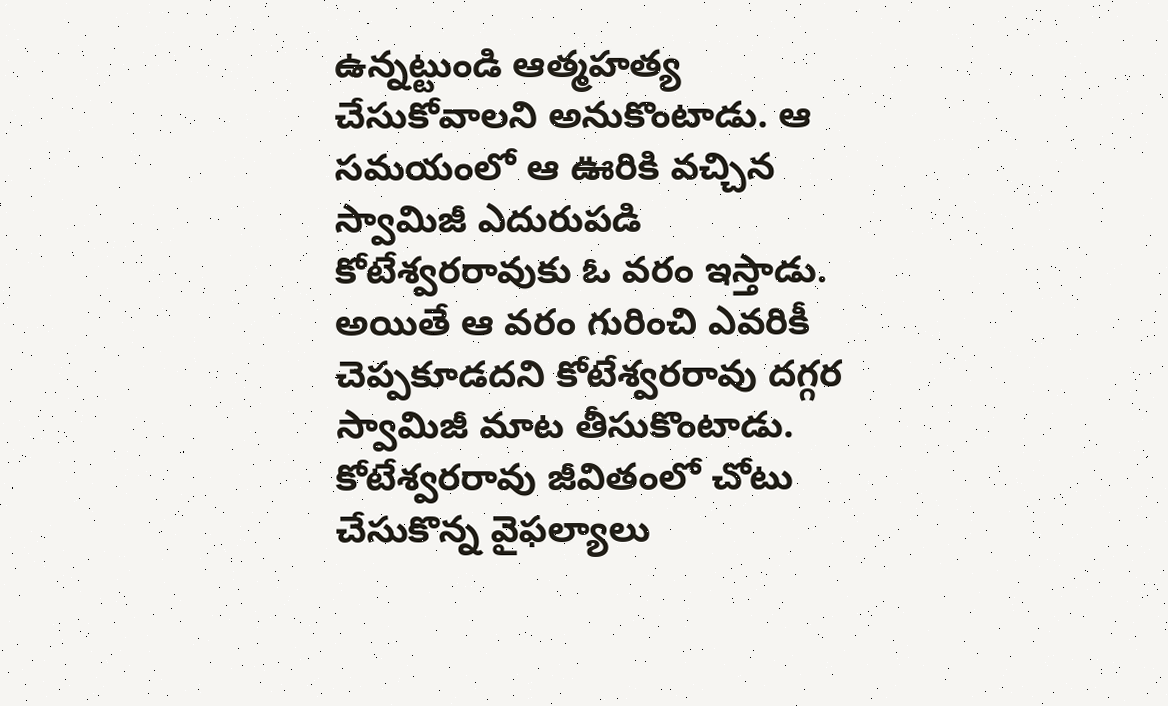ఉన్నట్టుండి ఆత్మహత్య చేసుకోవాలని అనుకొంటాడు. ఆ సమయంలో ఆ ఊరికి వచ్చిన స్వామిజీ ఎదురుపడి కోటేశ్వరరావుకు ఓ వరం ఇస్తాడు. అయితే ఆ వరం గురించి ఎవరికీ చెప్పకూడదని కోటేశ్వరరావు దగ్గర స్వామిజీ మాట తీసుకొంటాడు. కోటేశ్వరరావు జీవితంలో చోటు చేసుకొన్న వైఫల్యాలు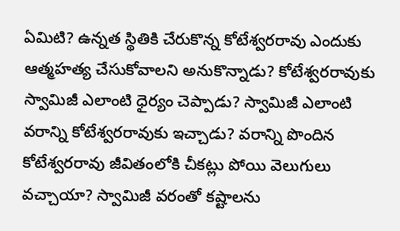ఏమిటి? ఉన్నత స్థితికి చేరుకొన్న కోటేశ్వరరావు ఎందుకు ఆత్మహత్య చేసుకోవాలని అనుకొన్నాడు? కోటేశ్వరరావుకు స్వామిజీ ఎలాంటి ధైర్యం చెప్పాడు? స్వామిజీ ఎలాంటి వరాన్ని కోటేశ్వరరావుకు ఇచ్చాడు? వరాన్ని పొందిన కోటేశ్వరరావు జీవితంలోకి చీకట్లు పోయి వెలుగులు వచ్చాయా? స్వామిజీ వరంతో కష్టాలను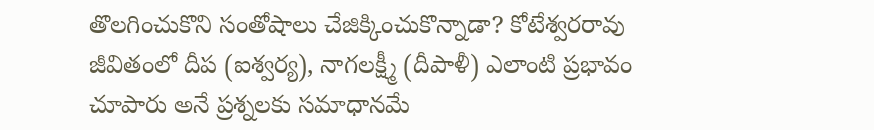తొలగించుకొని సంతోషాలు చేజిక్కించుకొన్నాడా? కోటేశ్వరరావు జీవితంలో దీప (ఐశ్వర్య), నాగలక్ష్మీ (దీపాళీ) ఎలాంటి ప్రభావం చూపారు అనే ప్రశ్నలకు సమాధానమే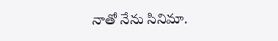నాతో నేను సినిమా.